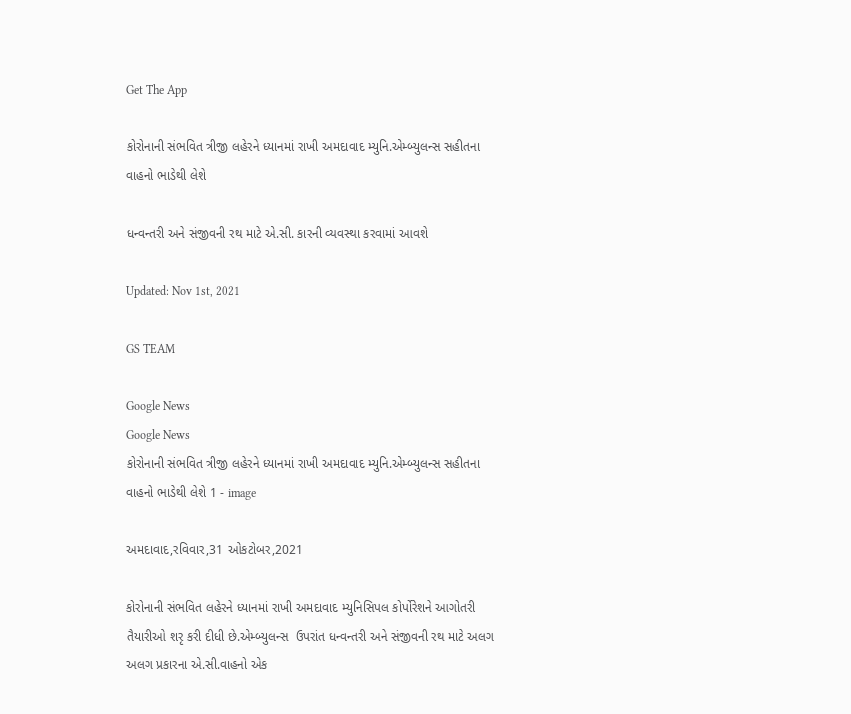Get The App

કોરોનાની સંભવિત ત્રીજી લહેરને ધ્યાનમાં રાખી અમદાવાદ મ્યુનિ.એમ્બ્યુલન્સ સહીતના વાહનો ભાડેથી લેશે

ધન્વન્તરી અને સંજીવની રથ માટે એ.સી. કારની વ્યવસ્થા કરવામાં આવશે

Updated: Nov 1st, 2021

GS TEAM

Google News
Google News
કોરોનાની સંભવિત ત્રીજી લહેરને ધ્યાનમાં રાખી અમદાવાદ મ્યુનિ.એમ્બ્યુલન્સ સહીતના વાહનો ભાડેથી લેશે 1 - image

અમદાવાદ,રવિવાર,31 ઓકટોબર,2021

કોરોનાની સંભવિત લહેરને ધ્યાનમાં રાખી અમદાવાદ મ્યુનિસિપલ કોર્પોરેશને આગોતરી તૈયારીઓ શરૃ કરી દીધી છે.એમ્બ્યુલન્સ  ઉપરાંત ધન્વન્તરી અને સંજીવની રથ માટે અલગ અલગ પ્રકારના એ.સી.વાહનો એક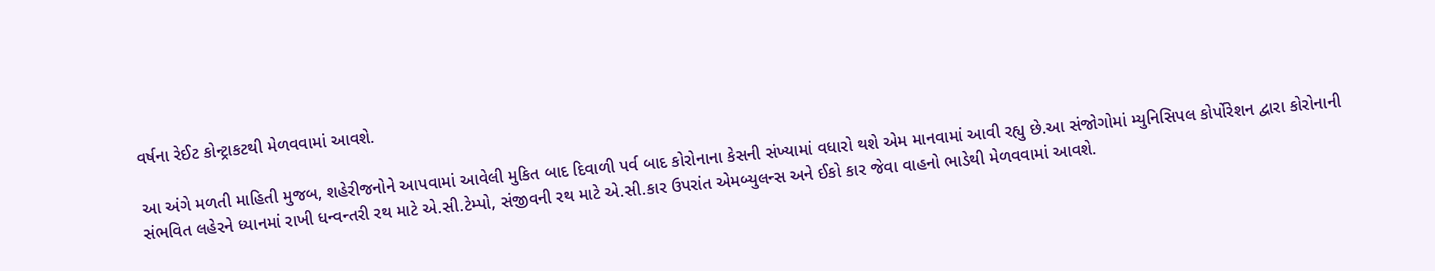વર્ષના રેઈટ કોન્ટ્રાકટથી મેળવવામાં આવશે.

આ અંગે મળતી માહિતી મુજબ, શહેરીજનોને આપવામાં આવેલી મુકિત બાદ દિવાળી પર્વ બાદ કોરોનાના કેસની સંખ્યામાં વધારો થશે એમ માનવામાં આવી રહ્યુ છે.આ સંજોગોમાં મ્યુનિસિપલ કોર્પોરેશન દ્વારા કોરોનાની સંભવિત લહેરને ધ્યાનમાં રાખી ધન્વન્તરી રથ માટે એ.સી.ટેમ્પો, સંજીવની રથ માટે એ.સી.કાર ઉપરાંત એમબ્યુલન્સ અને ઈકો કાર જેવા વાહનો ભાડેથી મેળવવામાં આવશે.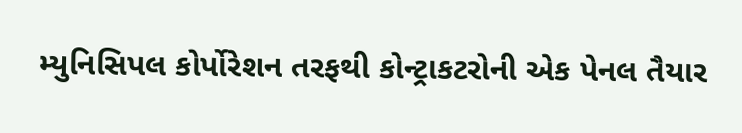મ્યુનિસિપલ કોર્પોરેશન તરફથી કોન્ટ્રાકટરોની એક પેનલ તૈયાર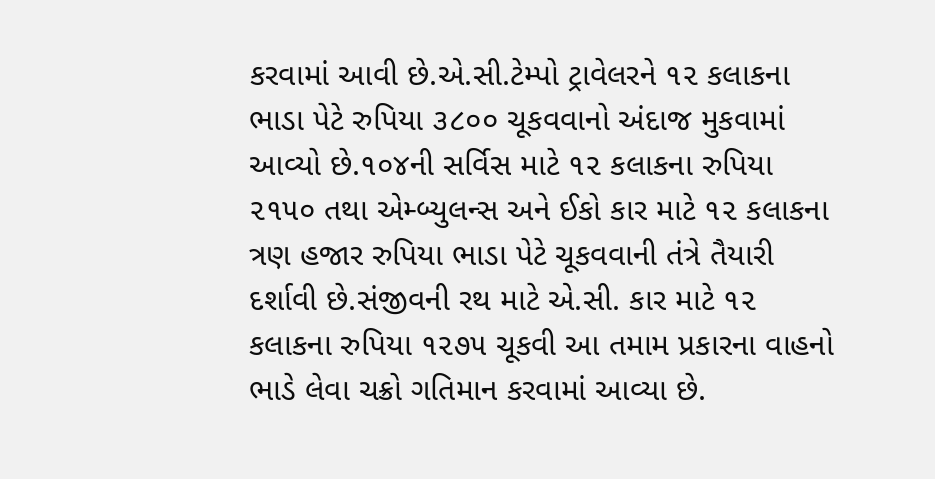કરવામાં આવી છે.એ.સી.ટેમ્પો ટ્રાવેલરને ૧૨ કલાકના ભાડા પેટે રુપિયા ૩૮૦૦ ચૂકવવાનો અંદાજ મુકવામાં આવ્યો છે.૧૦૪ની સર્વિસ માટે ૧૨ કલાકના રુપિયા ૨૧૫૦ તથા એમ્બ્યુલન્સ અને ઈકો કાર માટે ૧૨ કલાકના ત્રણ હજાર રુપિયા ભાડા પેટે ચૂકવવાની તંત્રે તૈયારી દર્શાવી છે.સંજીવની રથ માટે એ.સી. કાર માટે ૧૨ કલાકના રુપિયા ૧૨૭૫ ચૂકવી આ તમામ પ્રકારના વાહનો ભાડે લેવા ચક્રો ગતિમાન કરવામાં આવ્યા છે.